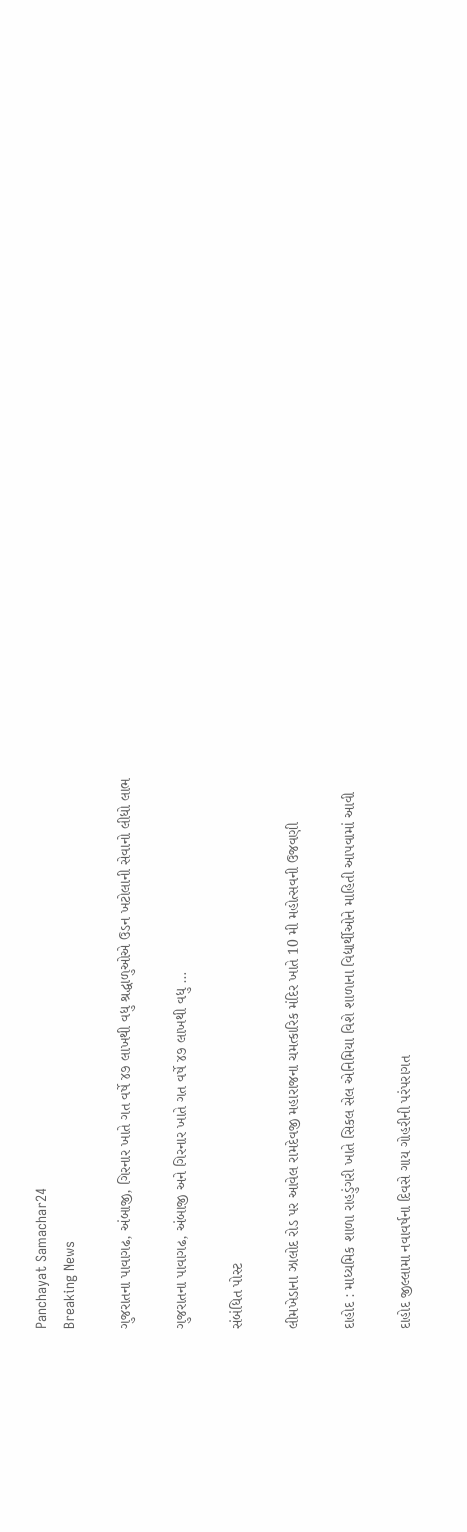Panchayat Samachar24
Breaking News

ગુજરાતના પાવાગઢ, અંબાજી, ગિરનાર ખાતે ગત વર્ષે ૪૭ લાખથી વધુ શ્રદ્ધાળુઓએ ઉડન ખટોલાની સેવાનો લીધો લાભ

ગુજરાતના પાવાગઢ, અંબાજી અને ગિરનાર ખાતે ગત વર્ષે ૪૭ લાખથી વધુ …

સંબંધિત પોસ્ટ

લીમખેડાના ઝાલોદ રોડ પર આવેલ રામદેવજી મહારાજના ચમત્કારિક મંદિર ખાતે 10 મી મહોત્સવની ઉજવણી

દાહોદ : માધ્યમિક શાળા રાહડુંગરી ખાતે સિકલ સેલ એનિમિયા વિશે શાળાના વિદ્યાર્થીઓને માહિતી આપવામાં આવી

દાહોદ જીલ્લામા નવાવર્ષના દિવસે ગાય ગોહરીની પરંપરાગત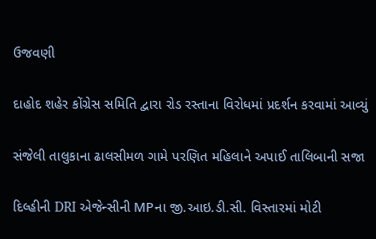ઉજવણી

દાહોદ શહેર કોંગ્રેસ સમિતિ દ્વારા રોડ રસ્તાના વિરોધમાં પ્રદર્શન કરવામાં આવ્યું

સંજેલી તાલુકાના ઢાલસીમળ ગામે પરણિત મહિલાને અપાઈ તાલિબાની સજા

દિલ્હીની DRI એજેન્સીની MPના જી.આઇ.ડી.સી. વિસ્તારમાં મોટી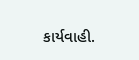કાર્યવાહી.